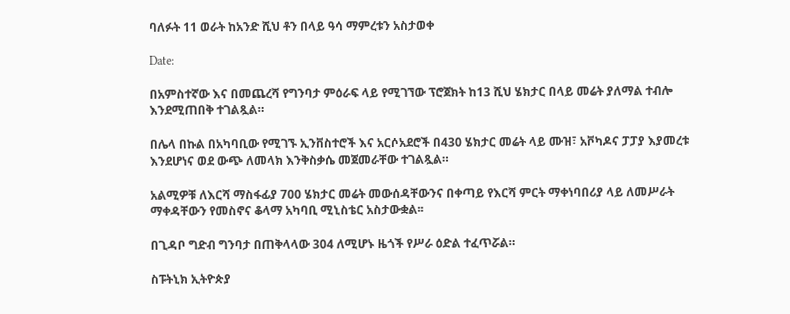ባለፉት 11 ወራት ከአንድ ሺህ ቶን በላይ ዓሳ ማምረቱን አስታወቀ

Date:

በአምስተኛው እና በመጨረሻ የግንባታ ምዕራፍ ላይ የሚገኘው ፕሮጀክት ከ13 ሺህ ሄክታር በላይ መሬት ያለማል ተብሎ እንደሚጠበቅ ተገልጿል።

በሌላ በኩል በአካባቢው የሚገኙ ኢንቨስተሮች እና አርሶአደሮች በ430 ሄክታር መሬት ላይ ሙዝ፣ አቮካዶና ፓፓያ እያመረቱ እንደሆነና ወደ ውጭ ለመላክ እንቅስቃሴ መጀመራቸው ተገልጿል።

አልሚዎቹ ለእርሻ ማስፋፊያ 700 ሄክታር መሬት መውሰዳቸውንና በቀጣይ የእርሻ ምርት ማቀነባበሪያ ላይ ለመሥራት ማቀዳቸውን የመስኖና ቆላማ አካባቢ ሚኒስቴር አስታውቋል፡፡

በጊዳቦ ግድብ ግንባታ በጠቅላላው 304 ለሚሆኑ ዜጎች የሥራ ዕድል ተፈጥሯል።

ስፑትኒክ ኢትዮጵያ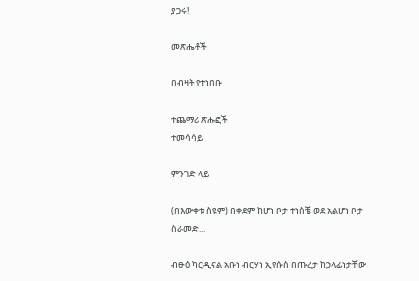ያጋሩ!

መጽሔቶች

በብዛት የተነበቡ

ተጨማሪ ጽሑፎች
ተመሳሳይ

ምንገድ ላይ

(በእውቀቱ ስዩም) በቀደም ከሆነ ቦታ ተነስቼ ወደ አልሆነ ቦታ ስራመድ...

ብፁዕ ካርዲናል አቡነ ብርሃነ ኢየሱስ በጡረታ ከኃላፊነታቸው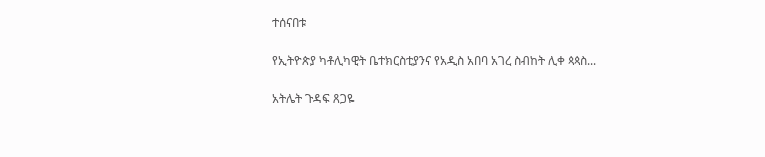ተሰናበቱ

የኢትዮጵያ ካቶሊካዊት ቤተክርስቲያንና የአዲስ አበባ አገረ ስብከት ሊቀ ጳጳስ...

አትሌት ጉዳፍ ጸጋዬ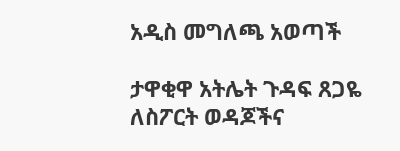አዲስ መግለጫ አወጣች

ታዋቂዋ አትሌት ጉዳፍ ጸጋዬ ለስፖርት ወዳጆችና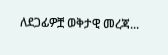ለደጋፊዎቿ ወቅታዊ መረጃ...